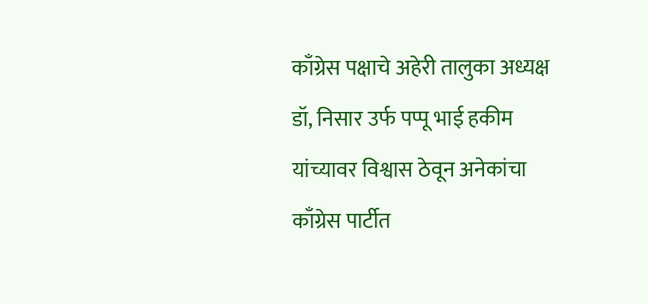काँग्रेस पक्षाचे अहेरी तालुका अध्यक्ष डॉ, निसार उर्फ पप्पू भाई हकीम यांच्यावर विश्वास ठेवून अनेकांचा काँग्रेस पार्टीत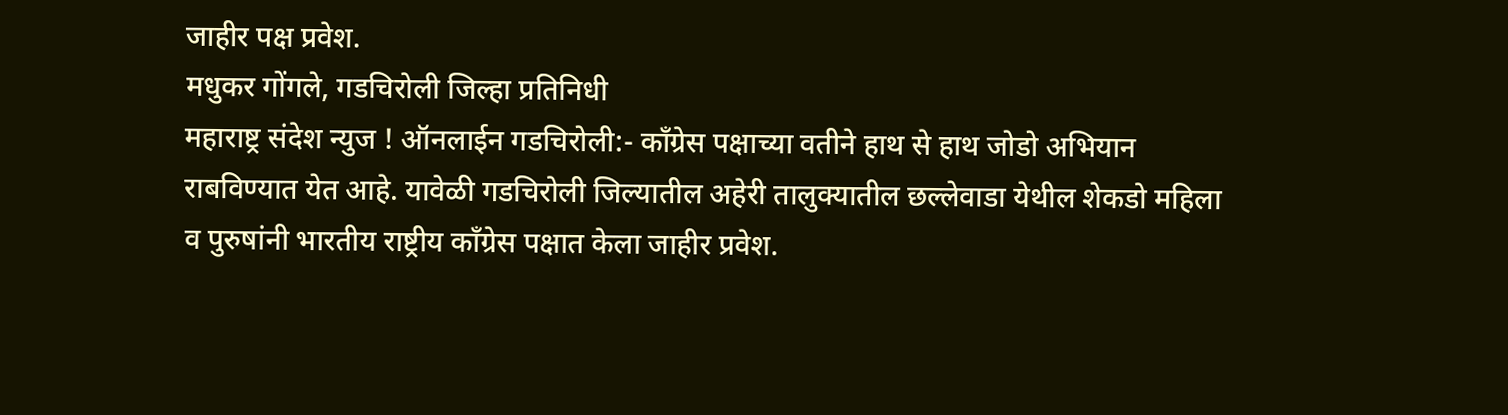जाहीर पक्ष प्रवेश.
मधुकर गोंगले, गडचिरोली जिल्हा प्रतिनिधी
महाराष्ट्र संदेश न्युज ! ऑनलाईन गडचिरोली:- काँग्रेस पक्षाच्या वतीने हाथ से हाथ जोडो अभियान राबविण्यात येत आहे. यावेळी गडचिरोली जिल्यातील अहेरी तालुक्यातील छल्लेवाडा येथील शेकडो महिला व पुरुषांनी भारतीय राष्ट्रीय काँग्रेस पक्षात केला जाहीर प्रवेश.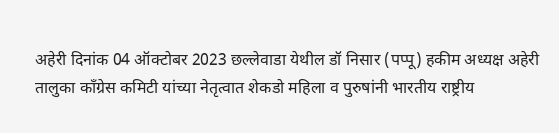अहेरी दिनांक 04 ऑक्टोबर 2023 छल्लेवाडा येथील डॉ निसार (पप्पू) हकीम अध्यक्ष अहेरी तालुका काँग्रेस कमिटी यांच्या नेतृत्वात शेकडो महिला व पुरुषांनी भारतीय राष्ट्रीय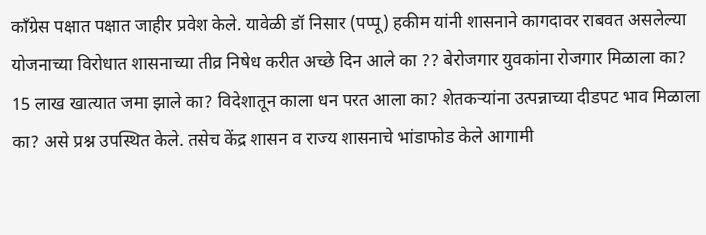काँग्रेस पक्षात पक्षात जाहीर प्रवेश केले. यावेळी डॉ निसार (पप्पू) हकीम यांनी शासनाने कागदावर राबवत असलेल्या योजनाच्या विरोधात शासनाच्या तीव्र निषेध करीत अच्छे दिन आले का ?? बेरोजगार युवकांना रोजगार मिळाला का? 15 लाख खात्यात जमा झाले का? विदेशातून काला धन परत आला का? शेतकऱ्यांना उत्पन्नाच्या दीडपट भाव मिळाला का? असे प्रश्न उपस्थित केले. तसेच केंद्र शासन व राज्य शासनाचे भांडाफोड केले आगामी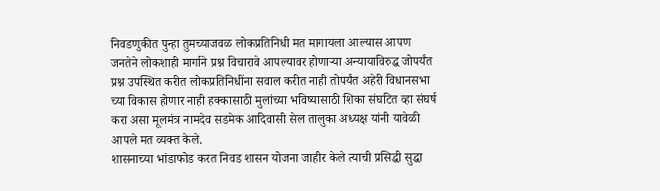निवडणुकीत पुन्हा तुमच्याजवळ लोकप्रतिनिधी मत मागायला आल्यास आपण जनतेने लोकशाही मार्गाने प्रश्न विचारावे आपल्यावर होणाऱ्या अन्यायाविरुद्ध जोपर्यंत प्रश्न उपस्थित करीत लोकप्रतिनिधींना सवाल करीत नाही तोपर्यंत अहेरी विधानसभा च्या विकास होणार नाही हक्कासाठी मुलांच्या भविष्यासाठी शिका संघटित व्हा संघर्ष करा असा मूलमंत्र नामदेव सडमेक आदिवासी सेल तालुका अध्यक्ष यांनी यावेळी आपले मत व्यक्त केले.
शासनाच्या भांडाफोड करत निवड शासन योजना जाहीर केले त्याची प्रसिद्धी सुद्धा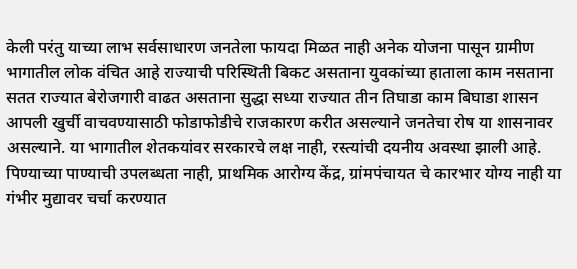केली परंतु याच्या लाभ सर्वसाधारण जनतेला फायदा मिळत नाही अनेक योजना पासून ग्रामीण भागातील लोक वंचित आहे राज्याची परिस्थिती बिकट असताना युवकांच्या हाताला काम नसताना सतत राज्यात बेरोजगारी वाढत असताना सुद्धा सध्या राज्यात तीन तिघाडा काम बिघाडा शासन आपली खुर्ची वाचवण्यासाठी फोडाफोडीचे राजकारण करीत असल्याने जनतेचा रोष या शासनावर असल्याने. या भागातील शेतकयांवर सरकारचे लक्ष नाही, रस्त्यांची दयनीय अवस्था झाली आहे. पिण्याच्या पाण्याची उपलब्धता नाही, प्राथमिक आरोग्य केंद्र, ग्रांमपंचायत चे कारभार योग्य नाही या गंभीर मुद्यावर चर्चा करण्यात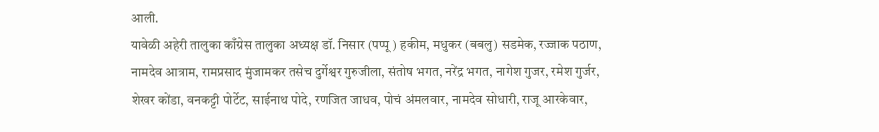आली.
यावेळी अहेरी तालुका काँग्रेस तालुका अध्यक्ष डॉ. निसार (पप्पू ) हकीम, मधुकर (बबलु) सडमेक, रज्जाक पठाण, नामदेव आत्राम, रामप्रसाद मुंजामकर तसेच दुर्गेश्वर गुरुजीला, संतोष भगत, नरेंद्र भगत, नागेश गुजर, रमेश गुर्जर, शेखर कोंडा, वनकट्टी पोर्टेट, साईनाथ पोदे, रणजित जाधव, पोचं अंमलवार, नामदेव सोधारी, राजू आरकेवार,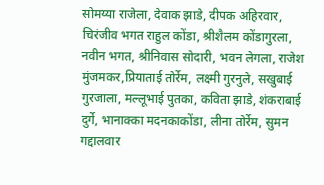सोमय्या राजेला, देवाक झाडे, दीपक अहिरवार, चिरंजीव भगत राहुल कोंडा, श्रीशैलम कोंडागुरला, नवीन भगत, श्रीनिवास सोदारी, भवन लेगला, राजेश मुंजमकर,प्रियाताई तोर्रेम, लक्ष्मी गुरनुले, सखुबाई गुरजाला, मल्लूभाई पुतका, कविता झाडे, शंकराबाई दुर्गे, भानाक्का मदनकाकोंडा, लीना तोर्रेम, सुमन गद्दालवार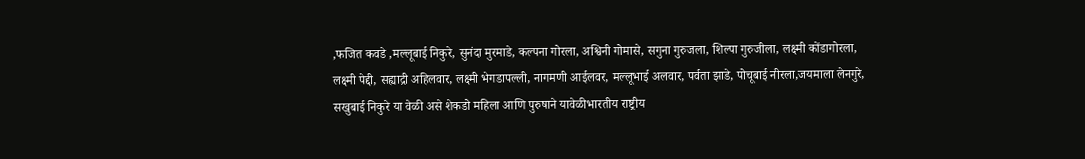,फजित कवडे ,मल्लूबाई निकुरे, सुनंदा मुरमाडे, कल्पना गोरला, अश्विनी गोमासे, सगुना गुरुजला, शिल्पा गुरुजीला, लक्ष्मी कोंडागोरला, लक्ष्मी पेद्दी, सह्याद्री अहिलवार, लक्ष्मी भेगडापल्ली, नागमणी आईलवर, मल्लूभाई अलवार, पर्वता झाडे, पोचूबाई नीरला,जयमाला लेनगुरे, सखुबाई निकुरे या वेळी असे शेकडो महिला आणि पुरुषाने यावेळीभारतीय राष्ट्रीय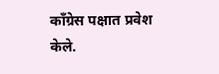काँग्रेस पक्षात प्रवेश केले.